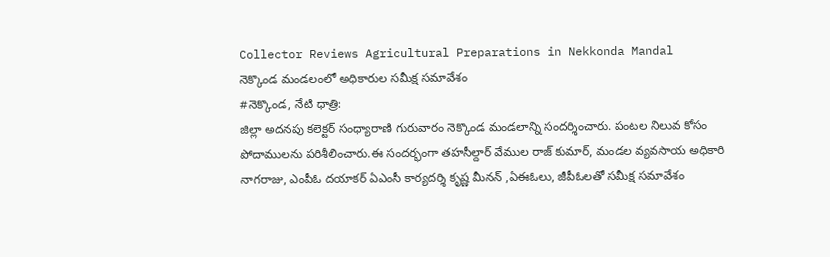Collector Reviews Agricultural Preparations in Nekkonda Mandal
నెక్కొండ మండలంలో అధికారుల సమీక్ష సమావేశం
#నెక్కొండ, నేటి ధాత్రి:
జిల్లా అదనపు కలెక్టర్ సంధ్యారాణి గురువారం నెక్కొండ మండలాన్ని సందర్శించారు. పంటల నిలువ కోసం పోదాములను పరిశీలించారు.ఈ సందర్భంగా తహసీల్దార్ వేముల రాజ్ కుమార్, మండల వ్యవసాయ అధికారి నాగరాజు, ఎంపీఓ దయాకర్ ఏఎంసీ కార్యదర్శి కృష్ణ మీనన్ ,ఏఈఓలు, జీపీఓలతో సమీక్ష సమావేశం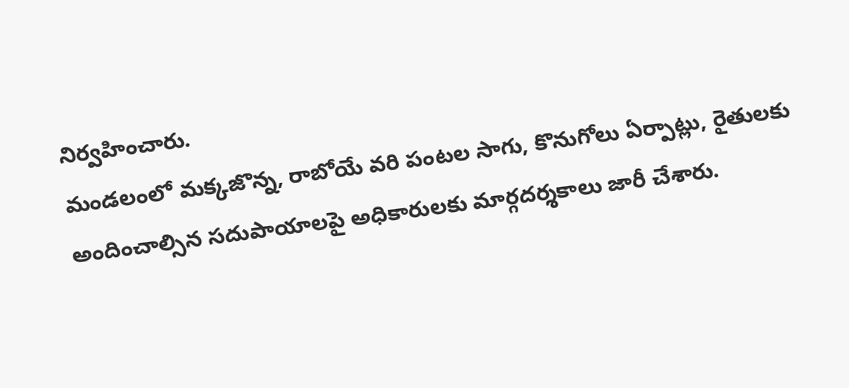నిర్వహించారు.
మండలంలో మక్కజొన్న, రాబోయే వరి పంటల సాగు, కొనుగోలు ఏర్పాట్లు, రైతులకు అందించాల్సిన సదుపాయాలపై అధికారులకు మార్గదర్శకాలు జారీ చేశారు.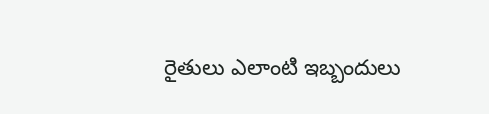రైతులు ఎలాంటి ఇబ్బందులు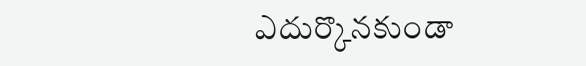ఎదుర్కొనకుండా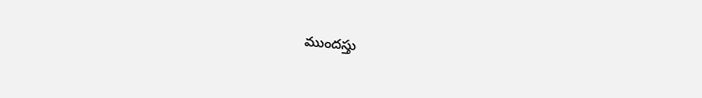ముందస్తు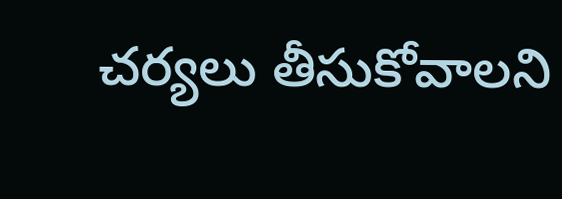చర్యలు తీసుకోవాలని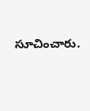సూచించారు.